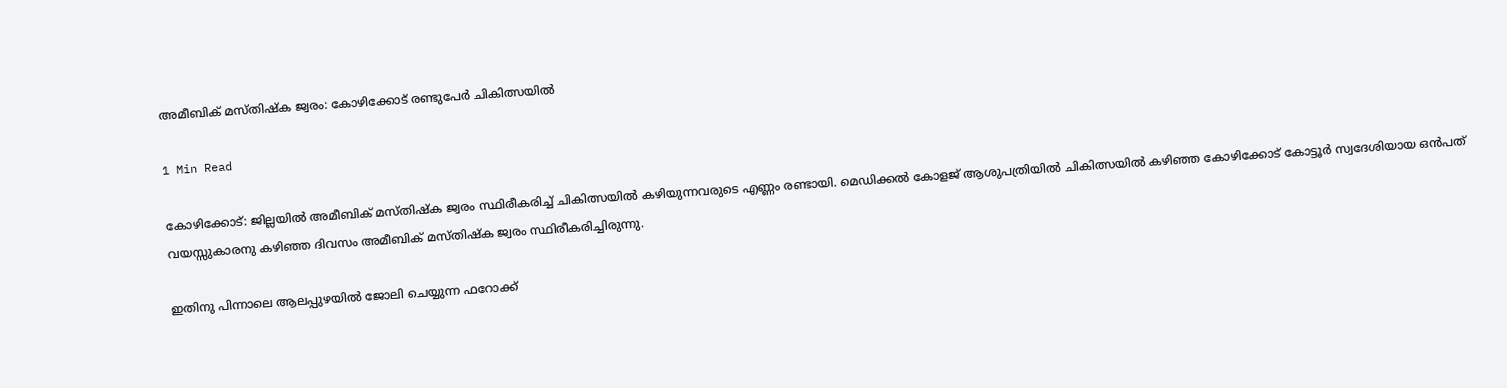അമീബിക് മസ്തിഷ്ക ജ്വരം: കോഴിക്കോട് രണ്ടുപേർ ചികിത്സയിൽ

1 Min Read

കോഴിക്കോട്: ജില്ലയിൽ അമീബിക് മസ്തിഷ്ക ജ്വരം സ്ഥിരീകരിച്ച് ചികിത്സയിൽ കഴിയുന്നവരുടെ എണ്ണം രണ്ടായി. മെഡിക്കൽ കോളജ് ആശുപത്രിയിൽ ചികിത്സയിൽ കഴിഞ്ഞ കോഴിക്കോട് കോട്ടൂർ സ്വദേശിയായ ഒൻപത് വയസ്സുകാരനു കഴിഞ്ഞ ദിവസം അമീബിക് മസ്‌തിഷ്‌ക ജ്വരം സ്ഥിരീകരിച്ചിരുന്നു.

ഇതിനു പിന്നാലെ ആലപ്പുഴയിൽ ജോലി ചെയ്യുന്ന ഫറോക്ക്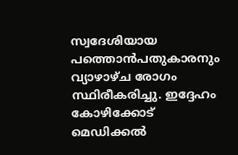സ്വദേശിയായ പത്തൊൻപതുകാരനും വ്യാഴാഴ്ച രോഗം സ്ഥിരീകരിച്ചു. ഇദ്ദേഹം കോഴിക്കോട് മെഡിക്കൽ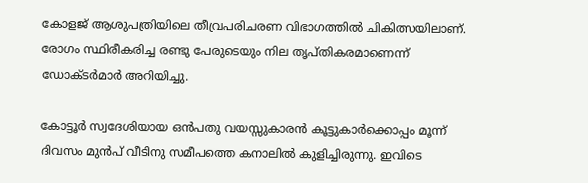കോളജ് ആശുപത്രിയിലെ തീവ്രപരിചരണ വിഭാഗത്തിൽ ചികിത്സയിലാണ്. രോഗം സ്ഥിരീകരിച്ച രണ്ടു പേരുടെയും നില തൃപ്തികരമാണെന്ന് ഡോക്ടർമാർ അറിയിച്ചു.

കോട്ടൂർ സ്വദേശിയായ ഒൻപതു വയസ്സുകാരൻ കൂട്ടുകാർക്കൊപ്പം മൂന്ന് ദിവസം മുൻപ് വീടിനു സമീപത്തെ കനാലിൽ കുളിച്ചിരുന്നു. ഇവിടെ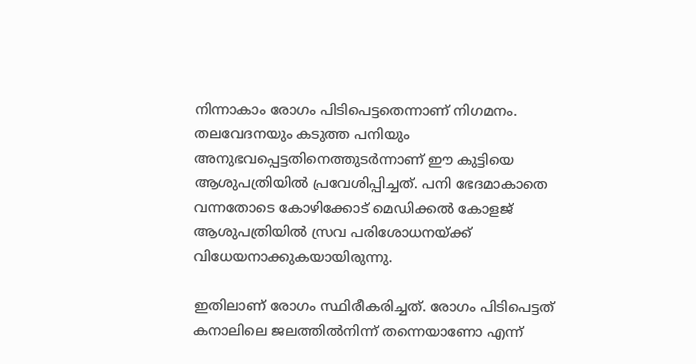നിന്നാകാം രോഗം പിടിപെട്ടതെന്നാണ് നിഗമനം. തലവേദനയും കടുത്ത പനിയും അനുഭവപ്പെട്ടതിനെത്തുടർന്നാണ് ഈ കുട്ടിയെ ആശുപത്രിയിൽ പ്രവേശിപ്പിച്ചത്. പനി ഭേദമാകാതെ വന്നതോടെ കോഴിക്കോട് മെഡിക്കൽ കോളജ് ആശുപത്രിയിൽ സ്രവ പരിശോധനയ്‌ക്ക് വിധേയനാക്കുകയായിരുന്നു.

ഇതിലാണ് രോഗം സ്ഥിരീകരിച്ചത്. രോഗം പിടിപെട്ടത് കനാലിലെ ജലത്തിൽനിന്ന് തന്നെയാണോ എന്ന്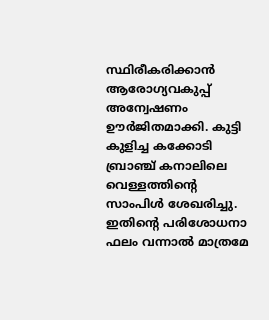സ്ഥിരീകരിക്കാൻ ആരോഗ്യവകുപ്പ് അന്വേഷണം ഊർജിതമാക്കി. കുട്ടി കുളിച്ച കക്കോടി ബ്രാഞ്ച് കനാലിലെ വെള്ളത്തിന്റെ സാംപിൾ ശേഖരിച്ചു. ഇതിന്റെ പരിശോധനാ ഫലം വന്നാൽ മാത്രമേ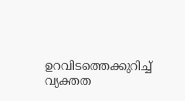ഉറവിടത്തെക്കുറിച്ച് വ്യക്തത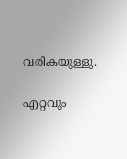വരികയുള്ളു.

എറ്റവും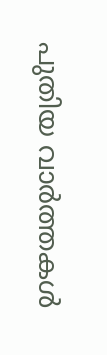പുതിയ വാർത്തകൾ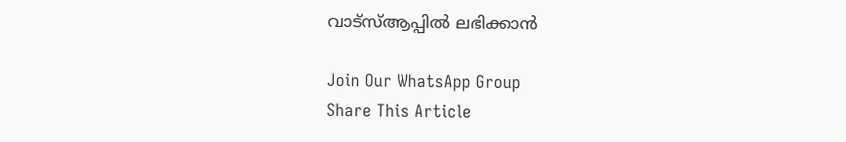വാട്സ്ആപ്പിൽ ലഭിക്കാൻ

Join Our WhatsApp Group
Share This Article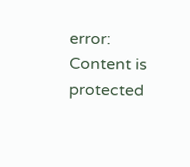error: Content is protected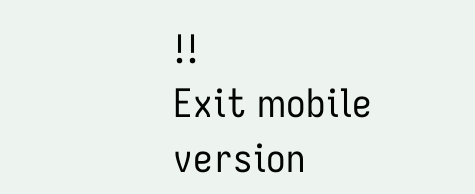!!
Exit mobile version